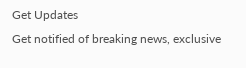Get Updates
Get notified of breaking news, exclusive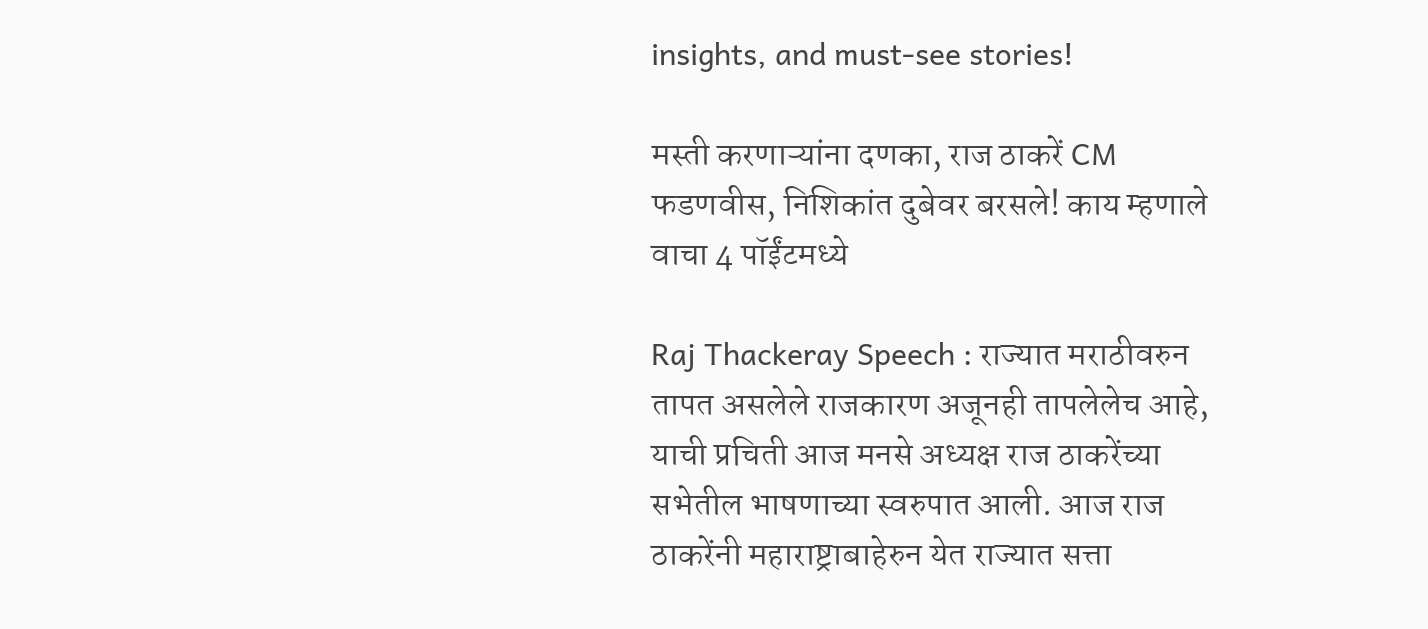insights, and must-see stories!

मस्ती करणाऱ्यांना दणका, राज ठाकरें CM फडणवीस, निशिकांत दुबेवर बरसले! काय म्हणाले वाचा 4 पॉईंटमध्ये

Raj Thackeray Speech : राज्यात मराठीवरुन तापत असलेले राजकारण अजूनही तापलेलेच आहे, याची प्रचिती आज मनसे अध्यक्ष राज ठाकरेंच्या सभेतील भाषणाच्या स्वरुपात आली. आज राज ठाकरेंनी महाराष्ट्राबाहेरुन येत राज्यात सत्ता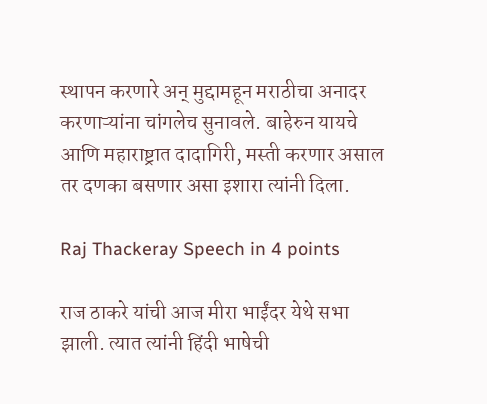स्थापन करणारे अन् मुद्दामहून मराठीचा अनादर करणाऱ्यांना चांगलेच सुनावले. बाहेरुन यायचे आणि महाराष्ट्रात दादागिरी, मस्ती करणार असाल तर दणका बसणार असा इशारा त्यांनी दिला.

Raj Thackeray Speech in 4 points

राज ठाकरे यांची आज मीरा भाईंदर येथे सभा झाली. त्यात त्यांनी हिंदी भाषेची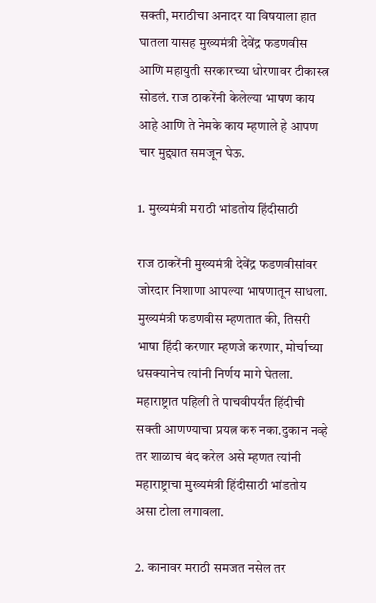सक्ती, मराठीचा अनादर या विषयाला हात घातला यासह मुख्यमंत्री देवेंद्र फडणवीस आणि महायुती सरकारच्या धोरणावर टीकास्त्र सोडलं. राज ठाकरेंनी केलेल्या भाषण काय आहे आणि ते नेमके काय म्हणाले हे आपण चार मुद्द्यात समजून घेऊ.

1. मुख्यमंत्री मराठी भांडतोय हिंदीसाठी

राज ठाकरेंनी मुख्यमंत्री देवेंद्र फडणवीसांवर जोरदार निशाणा आपल्या भाषणातून साधला. मुख्यमंत्री फडणवीस म्हणतात की, तिसरी भाषा हिंदी करणार म्हणजे करणार, मोर्चाच्या धसक्यानेच त्यांनी निर्णय मागे घेतला. महाराष्ट्रात पहिली ते पाचवीपर्यंत हिंदीची सक्ती आणण्याचा प्रयत्न करु नका.दुकान नव्हे तर शाळाच बंद करेल असे म्हणत त्यांनी महाराष्ट्राचा मुख्यमंत्री हिंदीसाठी भांडतोय असा टोला लगावला.

2. कानावर मराठी समजत नसेल तर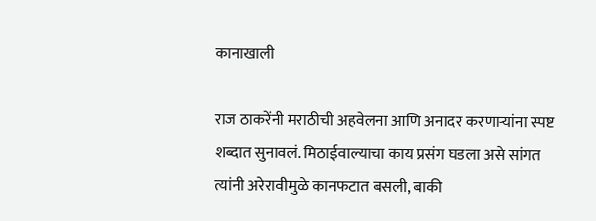कानाखाली

राज ठाकरेंनी मराठीची अहवेलना आणि अनादर करणाऱ्यांना स्पष्ट शब्दात सुनावलं. मिठाईवाल्याचा काय प्रसंग घडला असे सांगत त्यांनी अरेरावीमुळे कानफटात बसली, बाकी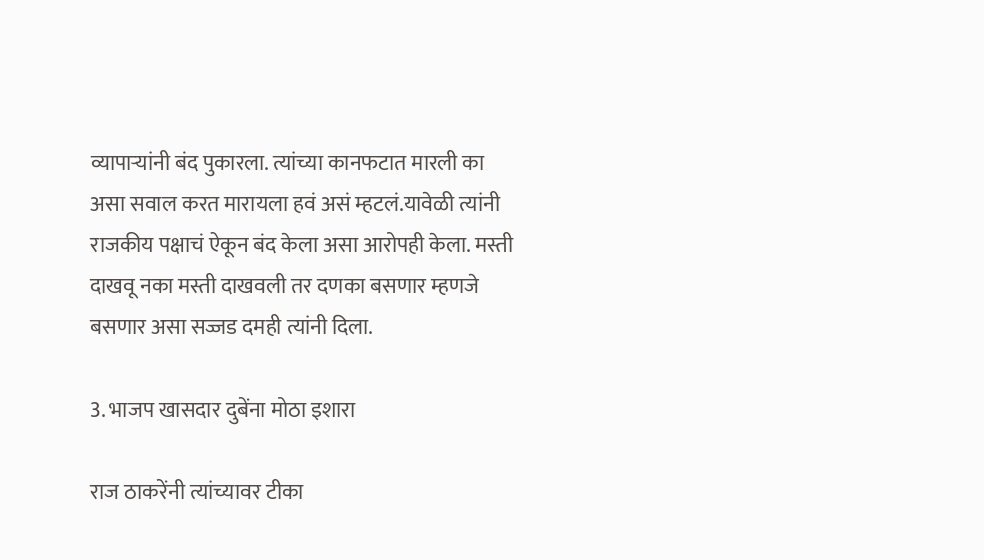व्यापाऱ्यांनी बंद पुकारला. त्यांच्या कानफटात मारली का असा सवाल करत मारायला हवं असं म्हटलं.यावेळी त्यांनी राजकीय पक्षाचं ऐकून बंद केला असा आरोपही केला. मस्ती दाखवू नका मस्ती दाखवली तर दणका बसणार म्हणजे बसणार असा सज्जड दमही त्यांनी दिला.

3. भाजप खासदार दुबेंना मोठा इशारा

राज ठाकरेंनी त्यांच्यावर टीका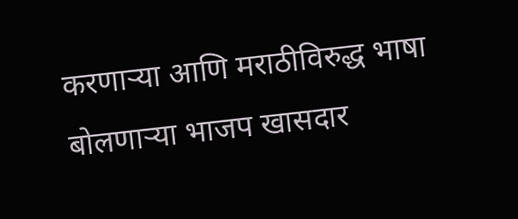करणाऱ्या आणि मराठीविरुद्ध भाषा बोलणाऱ्या भाजप खासदार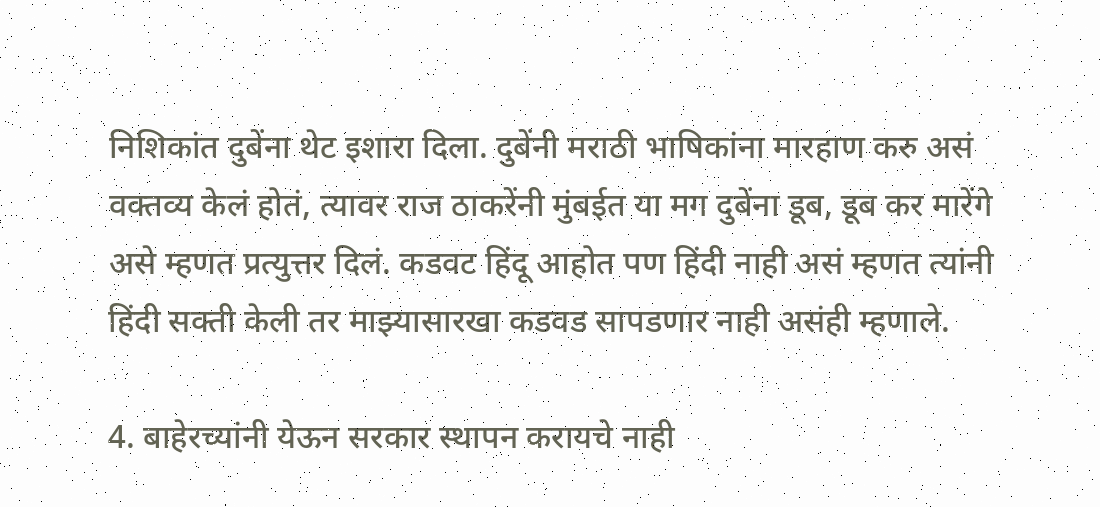निशिकांत दुबेंना थेट इशारा दिला. दुबेंनी मराठी भाषिकांना मारहाण करु असं वक्तव्य केलं होतं, त्यावर राज ठाकरेंनी मुंबईत या मग दुबेंना डूब, डूब कर मारेंगे असे म्हणत प्रत्युत्तर दिलं. कडवट हिंदू आहोत पण हिंदी नाही असं म्हणत त्यांनी हिंदी सक्ती केली तर माझ्यासारखा कडवड सापडणार नाही असंही म्हणाले.

4. बाहेरच्यांनी येऊन सरकार स्थापन करायचे नाही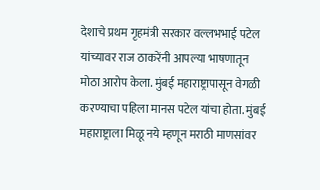देशाचे प्रथम गृहमंत्री सरकार वल्लभभाई पटेल यांच्यावर राज ठाकरेंनी आपल्या भाषणातून मोठा आरोप केला. मुंबई महाराष्ट्रापासून वेगळी करण्याचा पहिला मानस पटेल यांचा होता. मुंबई महाराष्ट्राला मिळू नये म्हणून मराठी माणसांवर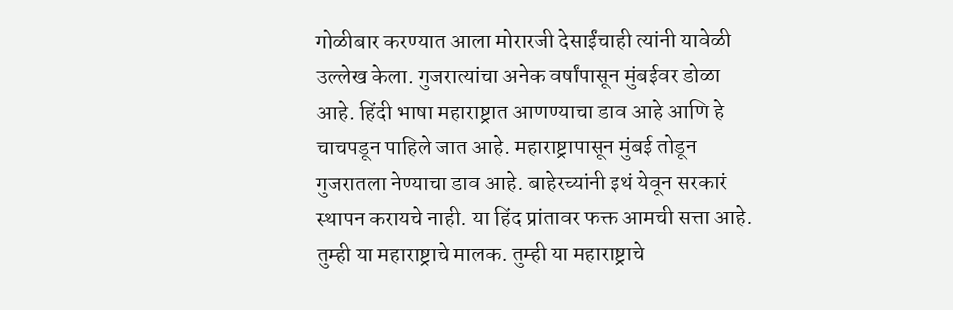गोळीबार करण्यात आला मोरारजी देसाईंचाही त्यांनी यावेळी उल्लेख केला. गुजरात्यांचा अनेक वर्षांपासून मुंबईवर डोळा आहे. हिंदी भाषा महाराष्ट्रात आणण्याचा डाव आहे आणि हे चाचपडून पाहिले जात आहे. महाराष्ट्रापासून मुंबई तोडून गुजरातला नेण्याचा डाव आहे. बाहेरच्यांनी इथं येवून सरकारं स्थापन करायचे नाही. या हिंद प्रांतावर फक्त आमची सत्ता आहे. तुम्ही या महाराष्ट्राचे मालक. तुम्ही या महाराष्ट्राचे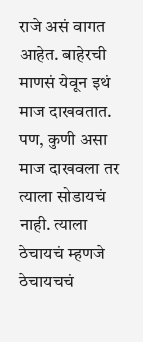राजे असं वागत आहेत. बाहेरची माणसं येवून इथं माज दाखवतात. पण, कुणी असा माज दाखवला तर त्याला सोडायचं नाही. त्याला ठेचायचं म्हणजे ठेचायचचं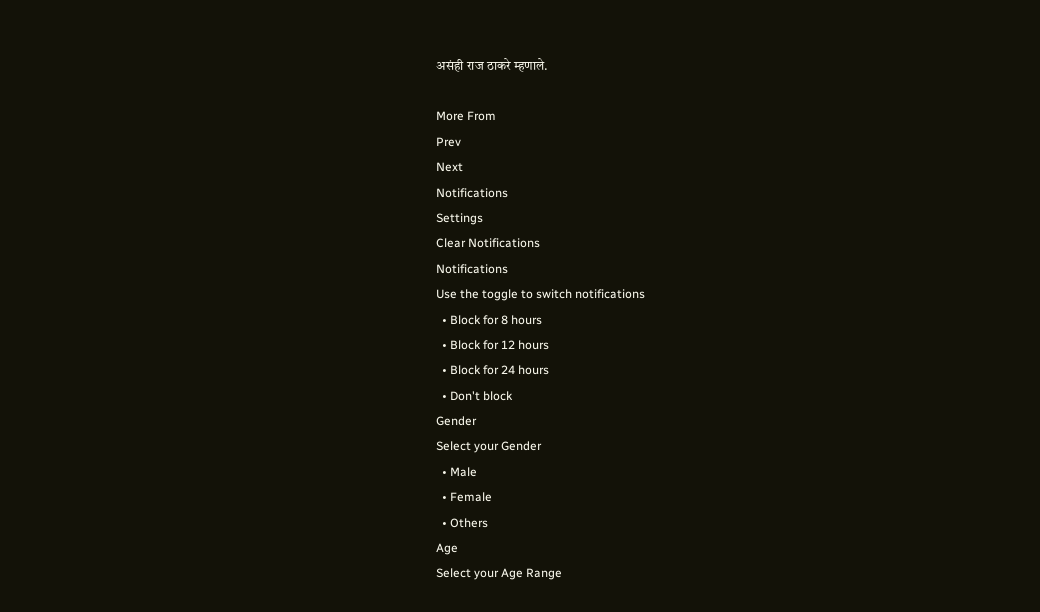असंही राज ठाकरे म्हणाले.

More From
Prev
Next
Notifications
Settings
Clear Notifications
Notifications
Use the toggle to switch notifications
  • Block for 8 hours
  • Block for 12 hours
  • Block for 24 hours
  • Don't block
Gender
Select your Gender
  • Male
  • Female
  • Others
Age
Select your Age Range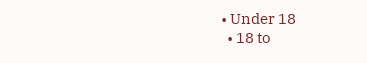• Under 18
  • 18 to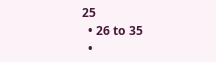25
  • 26 to 35
  •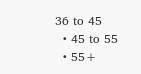36 to 45
  • 45 to 55
  • 55+